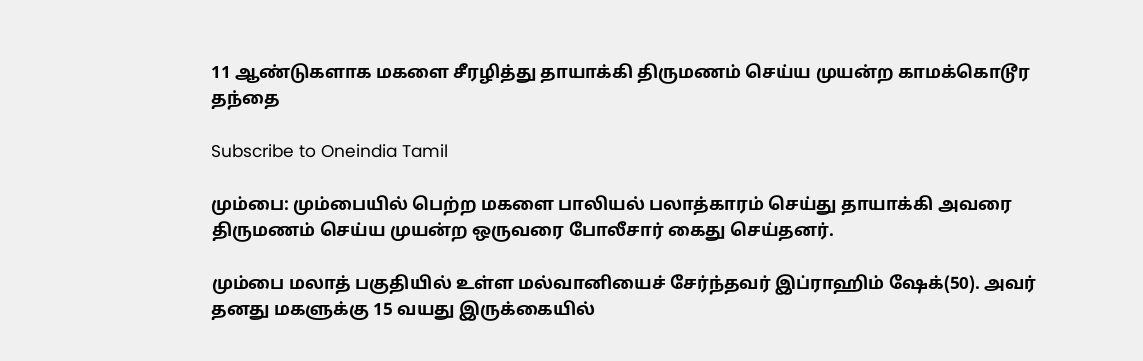11 ஆண்டுகளாக மகளை சீரழித்து தாயாக்கி திருமணம் செய்ய முயன்ற காமக்கொடூர தந்தை

Subscribe to Oneindia Tamil

மும்பை: மும்பையில் பெற்ற மகளை பாலியல் பலாத்காரம் செய்து தாயாக்கி அவரை திருமணம் செய்ய முயன்ற ஒருவரை போலீசார் கைது செய்தனர்.

மும்பை மலாத் பகுதியில் உள்ள மல்வானியைச் சேர்ந்தவர் இப்ராஹிம் ஷேக்(50). அவர் தனது மகளுக்கு 15 வயது இருக்கையில்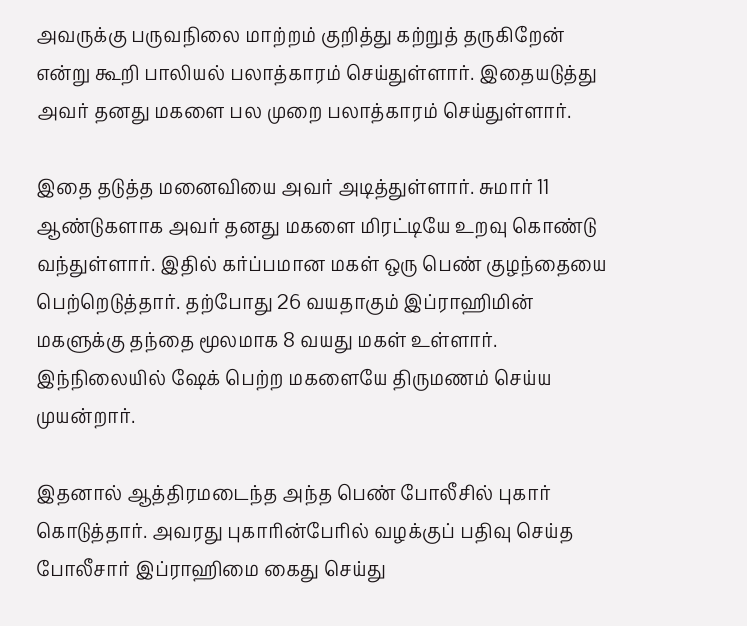அவருக்கு பருவநிலை மாற்றம் குறித்து கற்றுத் தருகிறேன் என்று கூறி பாலியல் பலாத்காரம் செய்துள்ளார். இதையடுத்து அவர் தனது மகளை பல முறை பலாத்காரம் செய்துள்ளார்.

இதை தடுத்த மனைவியை அவர் அடித்துள்ளார். சுமார் 11 ஆண்டுகளாக அவர் தனது மகளை மிரட்டியே உறவு கொண்டு வந்துள்ளார். இதில் கர்ப்பமான மகள் ஒரு பெண் குழந்தையை பெற்றெடுத்தார். தற்போது 26 வயதாகும் இப்ராஹிமின் மகளுக்கு தந்தை மூலமாக 8 வயது மகள் உள்ளார். இந்நிலையில் ஷேக் பெற்ற மகளையே திருமணம் செய்ய முயன்றார்.

இதனால் ஆத்திரமடைந்த அந்த பெண் போலீசில் புகார் கொடுத்தார். அவரது புகாரின்பேரில் வழக்குப் பதிவு செய்த போலீசார் இப்ராஹிமை கைது செய்து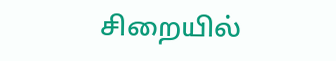சிறையில்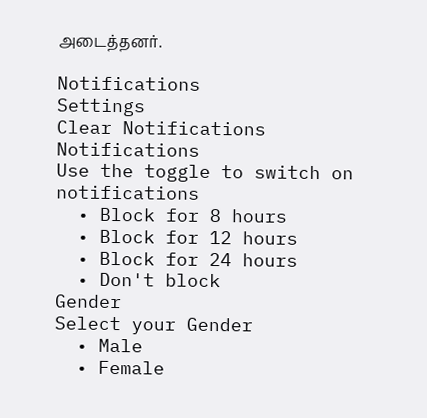அடைத்தனர்.

Notifications
Settings
Clear Notifications
Notifications
Use the toggle to switch on notifications
  • Block for 8 hours
  • Block for 12 hours
  • Block for 24 hours
  • Don't block
Gender
Select your Gender
  • Male
  • Female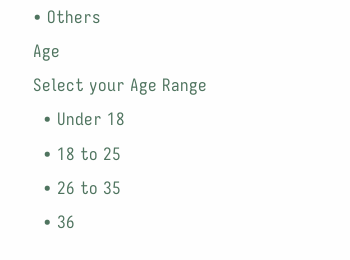• Others
Age
Select your Age Range
  • Under 18
  • 18 to 25
  • 26 to 35
  • 36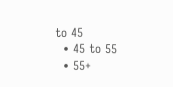to 45
  • 45 to 55
  • 55+